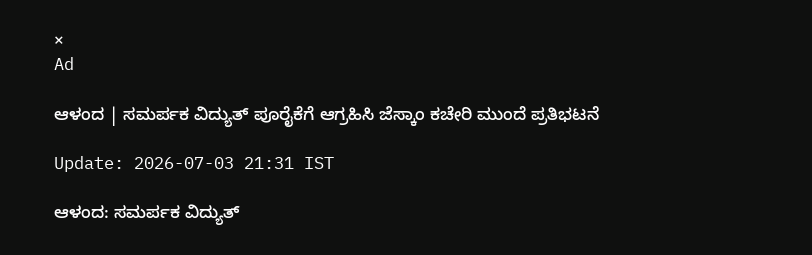×
Ad

ಆಳಂದ | ಸಮರ್ಪಕ ವಿದ್ಯುತ್ ಪೂರೈಕೆಗೆ ಆಗ್ರಹಿಸಿ ಜೆಸ್ಕಾಂ ಕಚೇರಿ ಮುಂದೆ ಪ್ರತಿಭಟನೆ

Update: 2026-07-03 21:31 IST

ಆಳಂದ: ಸಮರ್ಪಕ ವಿದ್ಯುತ್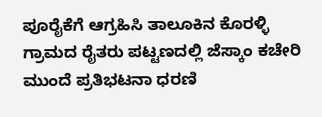ಪೂರೈಕೆಗೆ ಆಗ್ರಹಿಸಿ ತಾಲೂಕಿನ ಕೊರಳ್ಳಿ ಗ್ರಾಮದ ರೈತರು ಪಟ್ಟಣದಲ್ಲಿ ಜೆಸ್ಕಾಂ ಕಚೇರಿ ಮುಂದೆ ಪ್ರತಿಭಟನಾ ಧರಣಿ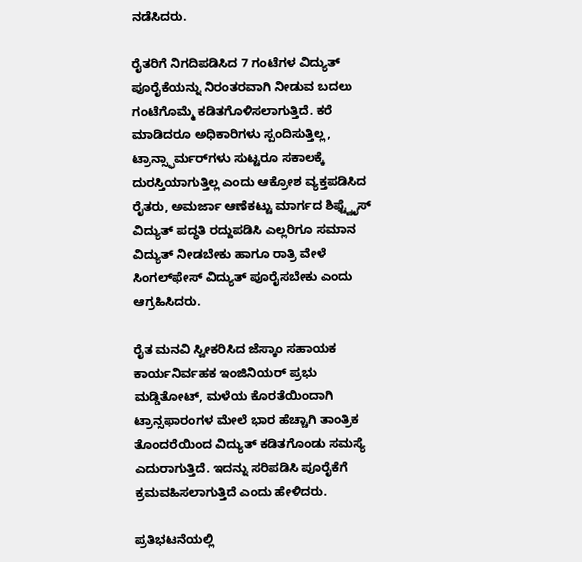ನಡೆಸಿದರು.

ರೈತರಿಗೆ ನಿಗದಿಪಡಿಸಿದ 7 ಗಂಟೆಗಳ ವಿದ್ಯುತ್ ಪೂರೈಕೆಯನ್ನು ನಿರಂತರವಾಗಿ ನೀಡುವ ಬದಲು ಗಂಟೆಗೊಮ್ಮೆ ಕಡಿತಗೊಳಿಸಲಾಗುತ್ತಿದೆ. ಕರೆ ಮಾಡಿದರೂ ಅಧಿಕಾರಿಗಳು ಸ್ಪಂದಿಸುತ್ತಿಲ್ಲ, ಟ್ರಾನ್ಸ್ಫಾರ್ಮರ್‌ಗಳು ಸುಟ್ಟರೂ ಸಕಾಲಕ್ಕೆ ದುರಸ್ತಿಯಾಗುತ್ತಿಲ್ಲ ಎಂದು ಆಕ್ರೋಶ ವ್ಯಕ್ತಪಡಿಸಿದ ರೈತರು, ಅಮರ್ಜಾ ಆಣೆಕಟ್ಟು ಮಾರ್ಗದ ಶಿಫ್ಟ್ವೈಸ್ ವಿದ್ಯುತ್ ಪದ್ಧತಿ ರದ್ದುಪಡಿಸಿ ಎಲ್ಲರಿಗೂ ಸಮಾನ ವಿದ್ಯುತ್ ನೀಡಬೇಕು ಹಾಗೂ ರಾತ್ರಿ ವೇಳೆ ಸಿಂಗಲ್‌ಫೇಸ್ ವಿದ್ಯುತ್ ಪೂರೈಸಬೇಕು ಎಂದು ಆಗ್ರಹಿಸಿದರು.

ರೈತ ಮನವಿ ಸ್ವೀಕರಿಸಿದ ಜೆಸ್ಕಾಂ ಸಹಾಯಕ ಕಾರ್ಯನಿರ್ವಹಕ ಇಂಜಿನಿಯರ್ ಪ್ರಭು ಮಡ್ಡಿತೋಟ್, ಮಳೆಯ ಕೊರತೆಯಿಂದಾಗಿ ಟ್ರಾನ್ಸಫಾರಂಗಳ ಮೇಲೆ ಭಾರ ಹೆಚ್ಚಾಗಿ ತಾಂತ್ರಿಕ ತೊಂದರೆಯಿಂದ ವಿದ್ಯುತ್ ಕಡಿತಗೊಂಡು ಸಮಸ್ಯೆ ಎದುರಾಗುತ್ತಿದೆ. ಇದನ್ನು ಸರಿಪಡಿಸಿ ಪೂರೈಕೆಗೆ ಕ್ರಮವಹಿಸಲಾಗುತ್ತಿದೆ ಎಂದು ಹೇಳಿದರು.

ಪ್ರತಿಭಟನೆಯಲ್ಲಿ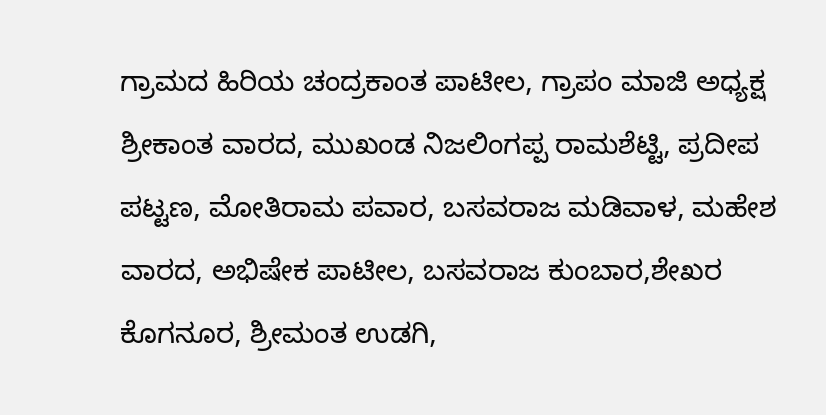ಗ್ರಾಮದ ಹಿರಿಯ ಚಂದ್ರಕಾಂತ ಪಾಟೀಲ, ಗ್ರಾಪಂ ಮಾಜಿ ಅಧ್ಯಕ್ಷ ಶ್ರೀಕಾಂತ ವಾರದ, ಮುಖಂಡ ನಿಜಲಿಂಗಪ್ಪ ರಾಮಶೆಟ್ಟಿ, ಪ್ರದೀಪ ಪಟ್ಟಣ, ಮೋತಿರಾಮ ಪವಾರ, ಬಸವರಾಜ ಮಡಿವಾಳ, ಮಹೇಶ ವಾರದ, ಅಭಿಷೇಕ ಪಾಟೀಲ, ಬಸವರಾಜ ಕುಂಬಾರ,ಶೇಖರ ಕೊಗನೂರ, ಶ್ರೀಮಂತ ಉಡಗಿ,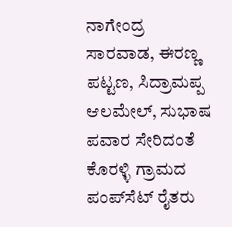ನಾಗೇಂದ್ರ ಸಾರವಾಡ, ಈರಣ್ಣ ಪಟ್ಟಣ, ಸಿದ್ರಾಮಪ್ಪ ಆಲಮೇಲ್, ಸುಭಾಷ ಪವಾರ ಸೇರಿದಂತೆ ಕೊರಳ್ಳಿ ಗ್ರಾಮದ ಪಂಪ್‌ಸೆಟ್ ರೈತರು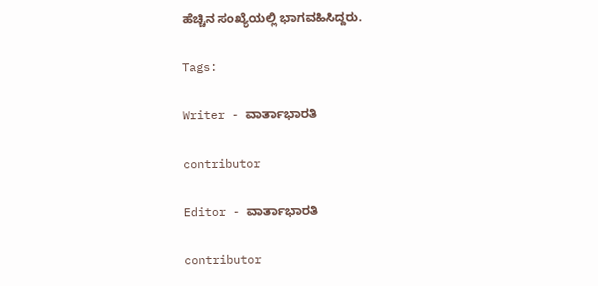ಹೆಚ್ಚಿನ ಸಂಖ್ಯೆಯಲ್ಲಿ ಭಾಗವಹಿಸಿದ್ದರು.

Tags:

Writer - ವಾರ್ತಾಭಾರತಿ

contributor

Editor - ವಾರ್ತಾಭಾರತಿ

contributor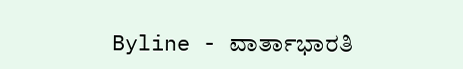Byline - ವಾರ್ತಾಭಾರತಿ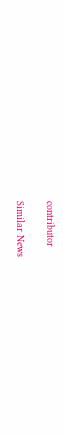contributor

Similar News